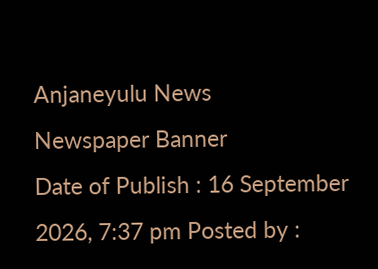Anjaneyulu News
Newspaper Banner
Date of Publish : 16 September 2026, 7:37 pm Posted by :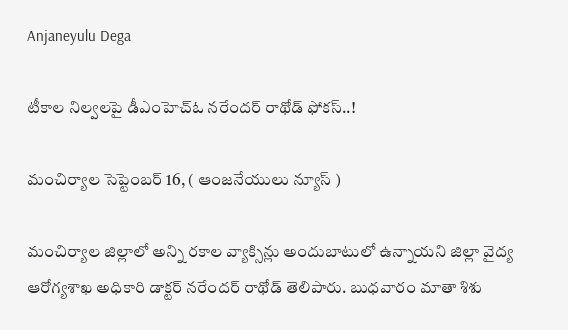Anjaneyulu Dega

టీకాల నిల్వలపై డీఎంహెచ్‌ఓ నరేందర్‌ రాథోడ్‌ ఫోకస్‌..!

మంచిర్యాల సెప్టెంబర్ 16, ( ఆంజనేయులు న్యూస్ )

మంచిర్యాల జిల్లాలో అన్ని రకాల వ్యాక్సిన్లు అందుబాటులో ఉన్నాయని జిల్లా వైద్య ఆరోగ్యశాఖ అధికారి డాక్టర్‌ నరేందర్‌ రాథోడ్‌ తెలిపారు. బుధవారం మాతా శిశు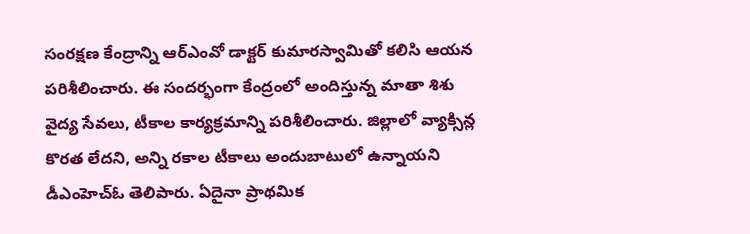సంరక్షణ కేంద్రాన్ని ఆర్‌ఎంవో డాక్టర్‌ కుమారస్వామితో కలిసి ఆయన పరిశీలించారు. ఈ సందర్భంగా కేంద్రంలో అందిస్తున్న మాతా శిశు వైద్య సేవలు, టీకాల కార్యక్రమాన్ని పరిశీలించారు. జిల్లాలో వ్యాక్సిన్ల కొరత లేదని, అన్ని రకాల టీకాలు అందుబాటులో ఉన్నాయని డీఎంహెచ్‌ఓ తెలిపారు. ఏదైనా ప్రాథమిక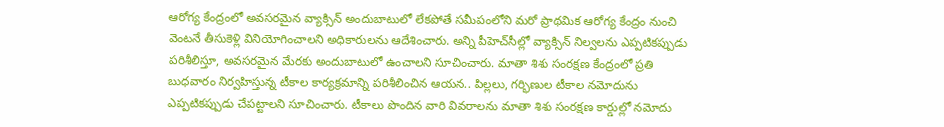ఆరోగ్య కేంద్రంలో అవసరమైన వ్యాక్సిన్‌ అందుబాటులో లేకపోతే సమీపంలోని మరో ప్రాథమిక ఆరోగ్య కేంద్రం నుంచి వెంటనే తీసుకెళ్లి వినియోగించాలని అధికారులను ఆదేశించారు. అన్ని పీహెచ్‌సీల్లో వ్యాక్సిన్‌ నిల్వలను ఎప్పటికప్పుడు పరిశీలిస్తూ, అవసరమైన మేరకు అందుబాటులో ఉంచాలని సూచించారు. మాతా శిశు సంరక్షణ కేంద్రంలో ప్రతి బుధవారం నిర్వహిస్తున్న టీకాల కార్యక్రమాన్ని పరిశీలించిన ఆయన.. పిల్లలు, గర్భిణుల టీకాల నమోదును ఎప్పటికప్పుడు చేపట్టాలని సూచించారు. టీకాలు పొందిన వారి వివరాలను మాతా శిశు సంరక్షణ కార్డుల్లో నమోదు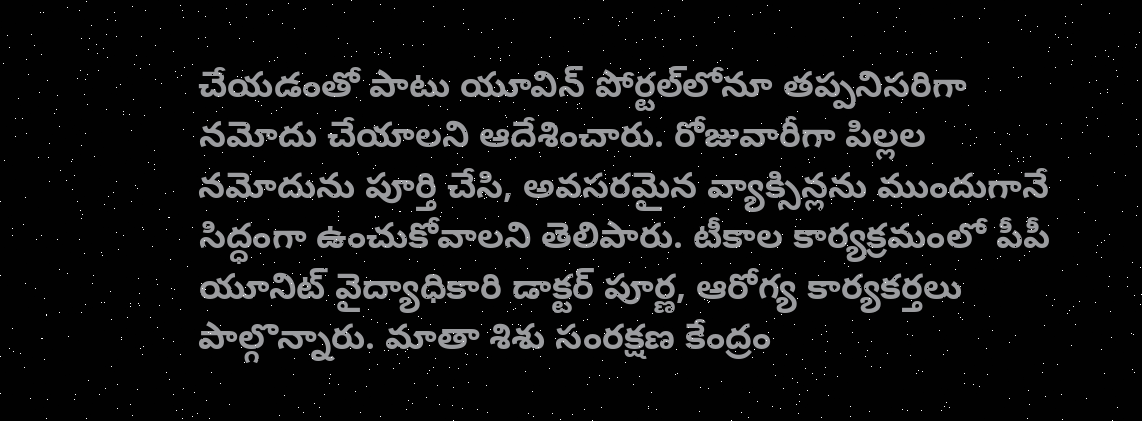చేయడంతో పాటు యూవిన్‌ పోర్టల్‌లోనూ తప్పనిసరిగా నమోదు చేయాలని ఆదేశించారు. రోజువారీగా పిల్లల నమోదును పూర్తి చేసి, అవసరమైన వ్యాక్సిన్లను ముందుగానే సిద్ధంగా ఉంచుకోవాలని తెలిపారు. టీకాల కార్యక్రమంలో పీపీ యూనిట్‌ వైద్యాధికారి డాక్టర్‌ పూర్ణ, ఆరోగ్య కార్యకర్తలు పాల్గొన్నారు. మాతా శిశు సంరక్షణ కేంద్రం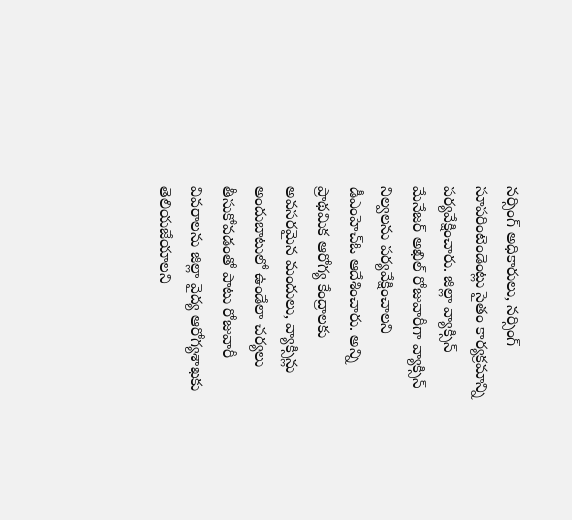నర్సింగ్‌ అధికారులు, నర్సింగ్‌ సూపరింటెండెంట్లు సైతం కార్యక్రమాన్ని పర్యవేక్షించారు. జిల్లా వ్యాక్సిన్‌ మేనేజర్‌ అఖిల్‌ రోజువారీగా వ్యాక్సిన్‌ నిల్వలను పర్యవేక్షించాలని డీఎంహెచ్‌ఓ ఆదేశించారు. అన్ని ప్రాథమిక ఆరోగ్య కేంద్రాలకు అవసరమైన మందులు, వ్యాక్సిన్లు అందుబాటులో ఉండేలా చర్యలు తీసుకోవడంతో పాటు రోజువారీ వివరాలను జిల్లా వైద్య ఆరోగ్యశాఖకు తెలియజేయాలని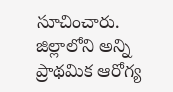సూచించారు. జిల్లాలోని అన్ని ప్రాథమిక ఆరోగ్య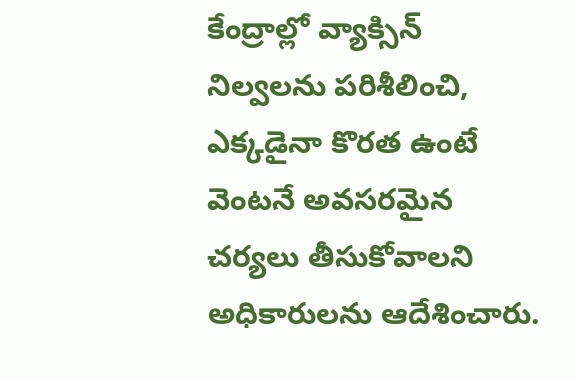కేంద్రాల్లో వ్యాక్సిన్‌ నిల్వలను పరిశీలించి, ఎక్కడైనా కొరత ఉంటే వెంటనే అవసరమైన చర్యలు తీసుకోవాలని అధికారులను ఆదేశించారు.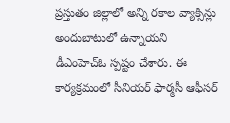ప్రస్తుతం జిల్లాలో అన్ని రకాల వ్యాక్సిన్లు అందుబాటులో ఉన్నాయని డీఎంహెచ్‌ఓ స్పష్టం చేశారు. ఈ కార్యక్రమంలో సీనియర్‌ ఫార్మసీ ఆఫీసర్‌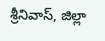శ్రీనివాస్‌, జిల్లా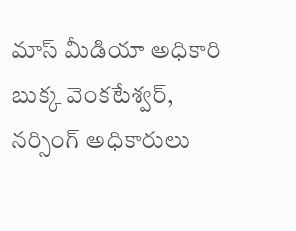మాస్‌ మీడియా అధికారి బుక్క వెంకటేశ్వర్‌, నర్సింగ్‌ అధికారులు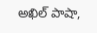అఖిల్‌ పాషా,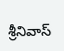శ్రీనివాస్‌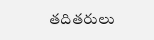తదితరులు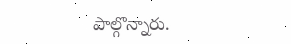పాల్గొన్నారు.